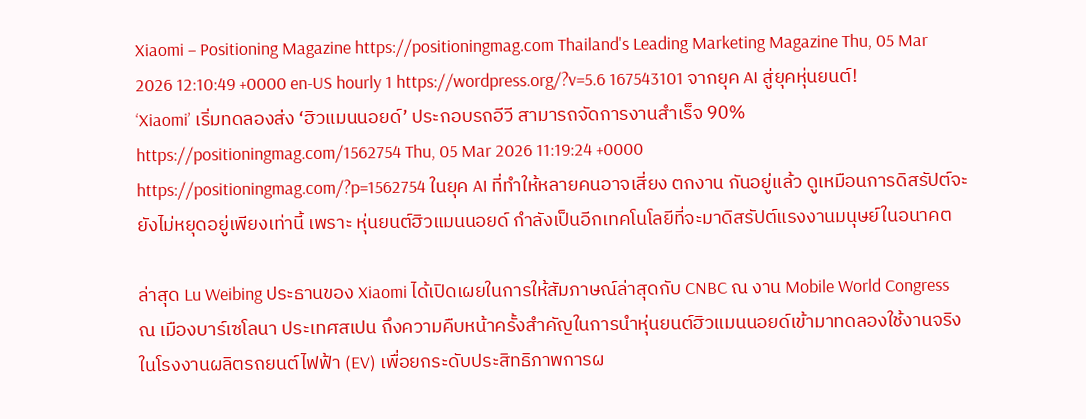Xiaomi – Positioning Magazine https://positioningmag.com Thailand's Leading Marketing Magazine Thu, 05 Mar 2026 12:10:49 +0000 en-US hourly 1 https://wordpress.org/?v=5.6 167543101 จากยุค AI สู่ยุคหุ่นยนต์! ‘Xiaomi’ เริ่มทดลองส่ง ‘ฮิวแมนนอยด์’ ประกอบรถอีวี สามารถจัดการงานสำเร็จ 90% https://positioningmag.com/1562754 Thu, 05 Mar 2026 11:19:24 +0000 https://positioningmag.com/?p=1562754 ในยุค AI ที่ทำให้หลายคนอาจเสี่ยง ตกงาน กันอยู่แล้ว ดูเหมือนการดิสรัปต์จะยังไม่หยุดอยู่เพียงเท่านี้ เพราะ หุ่นยนต์ฮิวแมนนอยด์ กำลังเป็นอีกเทคโนโลยีที่จะมาดิสรัปต์แรงงานมนุษย์ในอนาคต

ล่าสุด Lu Weibing ประธานของ Xiaomi ได้เปิดเผยในการให้สัมภาษณ์ล่าสุดกับ CNBC ณ งาน Mobile World Congress ณ เมืองบาร์เซโลนา ประเทศสเปน ถึงความคืบหน้าครั้งสำคัญในการนำหุ่นยนต์ฮิวแมนนอยด์เข้ามาทดลองใช้งานจริงในโรงงานผลิตรถยนต์ไฟฟ้า (EV) เพื่อยกระดับประสิทธิภาพการผ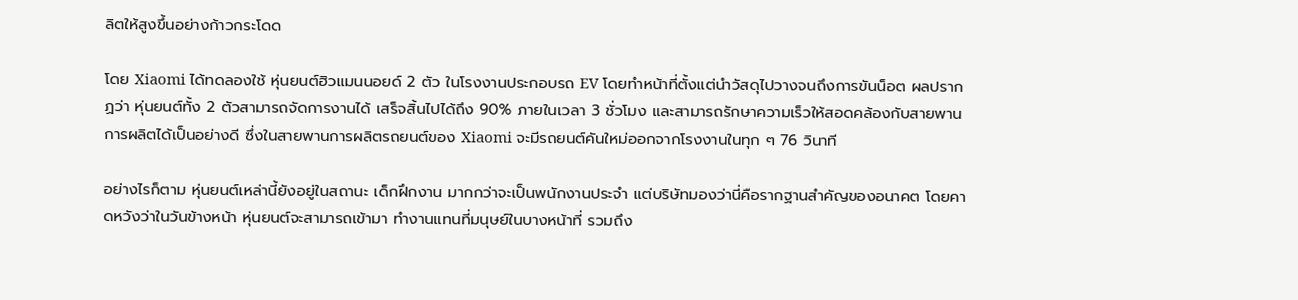ลิตให้สูงขึ้นอย่างก้าวกระโดด

โดย Xiaomi ได้ทดลองใช้ หุ่นยนต์ฮิวแมนนอยด์ 2 ตัว ในโรงงานประกอบรถ EV โดยทำหน้าที่ตั้งแต่นำวัสดุไปวางจนถึงการขันน็อต ผลปรากฏว่า หุ่นยนต์ทั้ง 2 ตัวสามารถจัดการงานได้ เสร็จสิ้นไปได้ถึง 90% ภายในเวลา 3 ชั่วโมง และสามารถรักษาความเร็วให้สอดคล้องกับสายพานการผลิตได้เป็นอย่างดี ซึ่งในสายพานการผลิตรถยนต์ของ Xiaomi จะมีรถยนต์คันใหม่ออกจากโรงงานในทุก ๆ 76 วินาที

อย่างไรก็ตาม หุ่นยนต์เหล่านี้ยังอยู่ในสถานะ เด็กฝึกงาน มากกว่าจะเป็นพนักงานประจำ แต่บริษัทมองว่านี่คือรากฐานสำคัญของอนาคต โดยคาดหวังว่าในวันข้างหน้า หุ่นยนต์จะสามารถเข้ามา ทำงานแทนที่มนุษย์ในบางหน้าที่ รวมถึง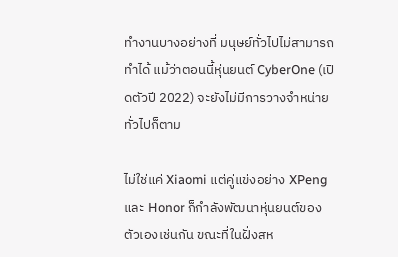ทำงานบางอย่างที่ มนุษย์ทั่วไปไม่สามารถทำได้ แม้ว่าตอนนี้หุ่นยนต์ CyberOne (เปิดตัวปี 2022) จะยังไม่มีการวางจำหน่ายทั่วไปก็ตาม

ไม่ใช่แค่ Xiaomi แต่คู่แข่งอย่าง XPeng และ Honor ก็กำลังพัฒนาหุ่นยนต์ของตัวเองเช่นกัน ขณะที่ในฝั่งสห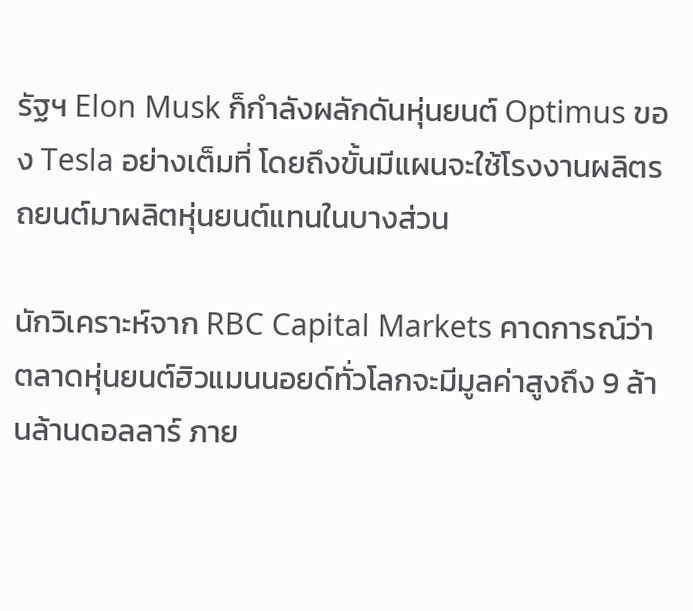รัฐฯ Elon Musk ก็กำลังผลักดันหุ่นยนต์ Optimus ของ Tesla อย่างเต็มที่ โดยถึงขั้นมีแผนจะใช้โรงงานผลิตรถยนต์มาผลิตหุ่นยนต์แทนในบางส่วน

นักวิเคราะห์จาก RBC Capital Markets คาดการณ์ว่าตลาดหุ่นยนต์ฮิวแมนนอยด์ทั่วโลกจะมีมูลค่าสูงถึง 9 ล้านล้านดอลลาร์ ภาย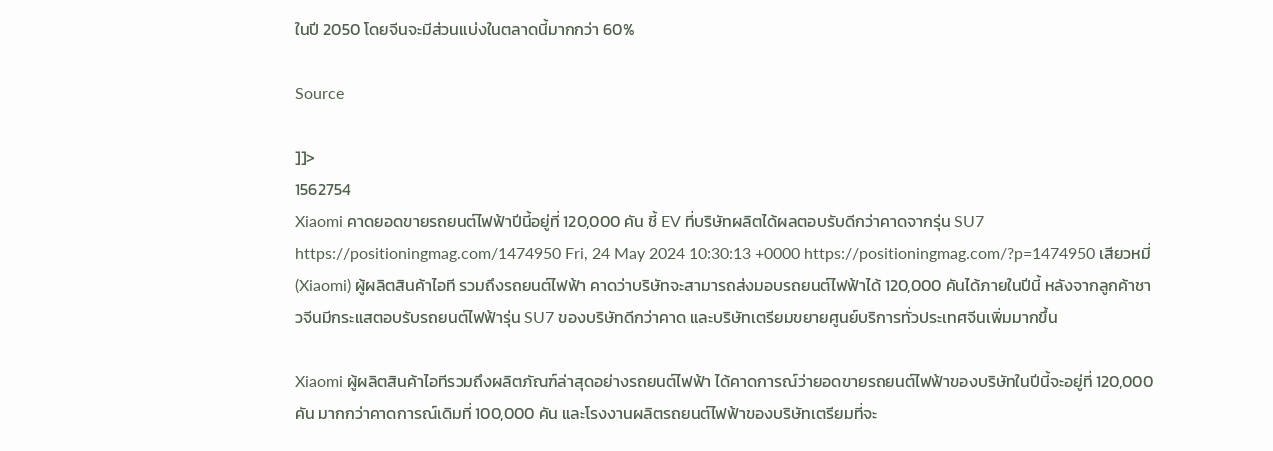ในปี 2050 โดยจีนจะมีส่วนแบ่งในตลาดนี้มากกว่า 60%

Source

]]>
1562754
Xiaomi คาดยอดขายรถยนต์ไฟฟ้าปีนี้อยู่ที่ 120,000 คัน ชี้ EV ที่บริษัทผลิตได้ผลตอบรับดีกว่าคาดจากรุ่น SU7 https://positioningmag.com/1474950 Fri, 24 May 2024 10:30:13 +0000 https://positioningmag.com/?p=1474950 เสียวหมี่ (Xiaomi) ผู้ผลิตสินค้าไอที รวมถึงรถยนต์ไฟฟ้า คาดว่าบริษัทจะสามารถส่งมอบรถยนต์ไฟฟ้าได้ 120,000 คันได้ภายในปีนี้ หลังจากลูกค้าชาวจีนมีกระแสตอบรับรถยนต์ไฟฟ้ารุ่น SU7 ของบริษัทดีกว่าคาด และบริษัทเตรียมขยายศูนย์บริการทั่วประเทศจีนเพิ่มมากขึ้น

Xiaomi ผู้ผลิตสินค้าไอทีรวมถึงผลิตภัณฑ์ล่าสุดอย่างรถยนต์ไฟฟ้า ได้คาดการณ์ว่ายอดขายรถยนต์ไฟฟ้าของบริษัทในปีนี้จะอยู่ที่ 120,000 คัน มากกว่าคาดการณ์เดิมที่ 100,000 คัน และโรงงานผลิตรถยนต์ไฟฟ้าของบริษัทเตรียมที่จะ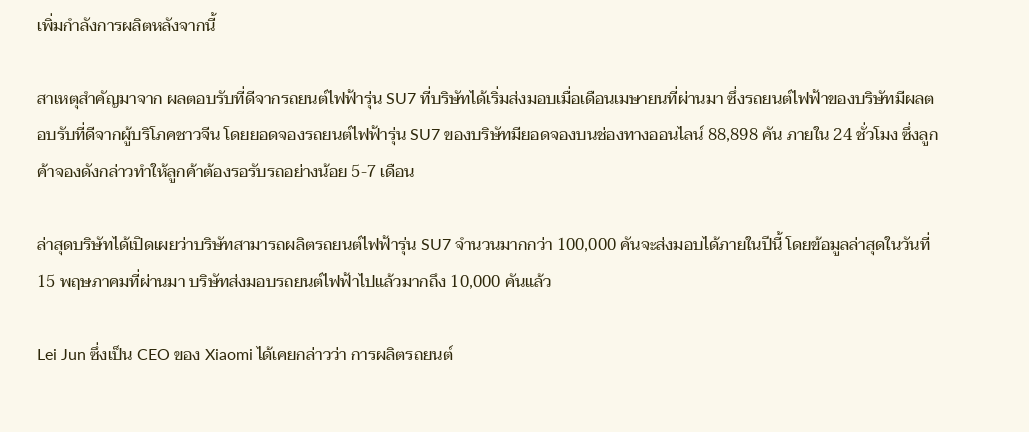เพิ่มกำลังการผลิตหลังจากนี้

สาเหตุสำคัญมาจาก ผลตอบรับที่ดีจากรถยนต์ไฟฟ้ารุ่น SU7 ที่บริษัทได้เริ่มส่งมอบเมื่อเดือนเมษายนที่ผ่านมา ซึ่งรถยนต์ไฟฟ้าของบริษัทมีผลตอบรับที่ดีจากผู้บริโภคชาวจีน โดยยอดจองรถยนต์ไฟฟ้ารุ่น SU7 ของบริษัทมียอดจองบนช่องทางออนไลน์ 88,898 คัน ภายใน 24 ชั่วโมง ซึ่งลูกค้าจองดังกล่าวทำให้ลูกค้าต้องรอรับรถอย่างน้อย 5-7 เดือน

ล่าสุดบริษัทได้เปิดเผยว่าบริษัทสามารถผลิตรถยนต์ไฟฟ้ารุ่น SU7 จำนวนมากกว่า 100,000 คันจะส่งมอบได้ภายในปีนี้ โดยข้อมูลล่าสุดในวันที่ 15 พฤษภาคมที่ผ่านมา บริษัทส่งมอบรถยนต์ไฟฟ้าไปแล้วมากถึง 10,000 คันแล้ว

Lei Jun ซึ่งเป็น CEO ของ Xiaomi ได้เคยกล่าวว่า การผลิตรถยนต์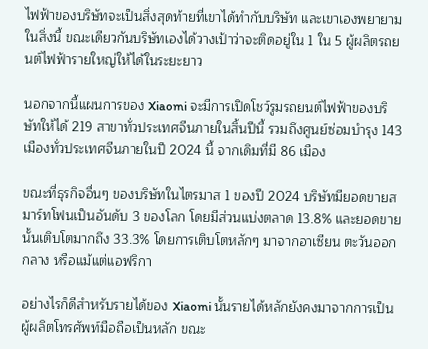ไฟฟ้าของบริษัทจะเป็นสิ่งสุดท้ายที่เขาได้ทำกับบริษัท และเขาเองพยายามในสิ่งนี้ ขณะเดียวกันบริษัทเองได้วางเป้าว่าจะติดอยู่ใน 1 ใน 5 ผู้ผลิตรถยนต์ไฟฟ้ารายใหญ่ให้ได้ในระยะยาว

นอกจากนี้แผนการของ Xiaomi จะมีการเปิดโชว์รูมรถยนต์ไฟฟ้าของบริษัทให้ได้ 219 สาขาทั่วประเทศจีนภายในสิ้นปีนี้ รวมถึงศูนย์ซ่อมบำรุง 143 เมืองทั่วประเทศจีนภายในปี 2024 นี้ จากเดิมที่มี 86 เมือง

ขณะที่ธุรกิจอื่นๆ ของบริษัทในไตรมาส 1 ของปี 2024 บริษัทมียอดขายสมาร์ทโฟนเป็นอันดับ 3 ของโลก โดยมีส่วนแบ่งตลาด 13.8% และยอดขายนั้นเติบโตมากถึง 33.3% โดยการเติบโตหลักๆ มาจากอาเซียน ตะวันออกกลาง หรือแม้แต่แอฟริกา

อย่างไรก็ดีสำหรับรายได้ของ Xiaomi นั้นรายได้หลักยังคงมาจากการเป็นผู้ผลิตโทรศัพท์มือถือเป็นหลัก ขณะ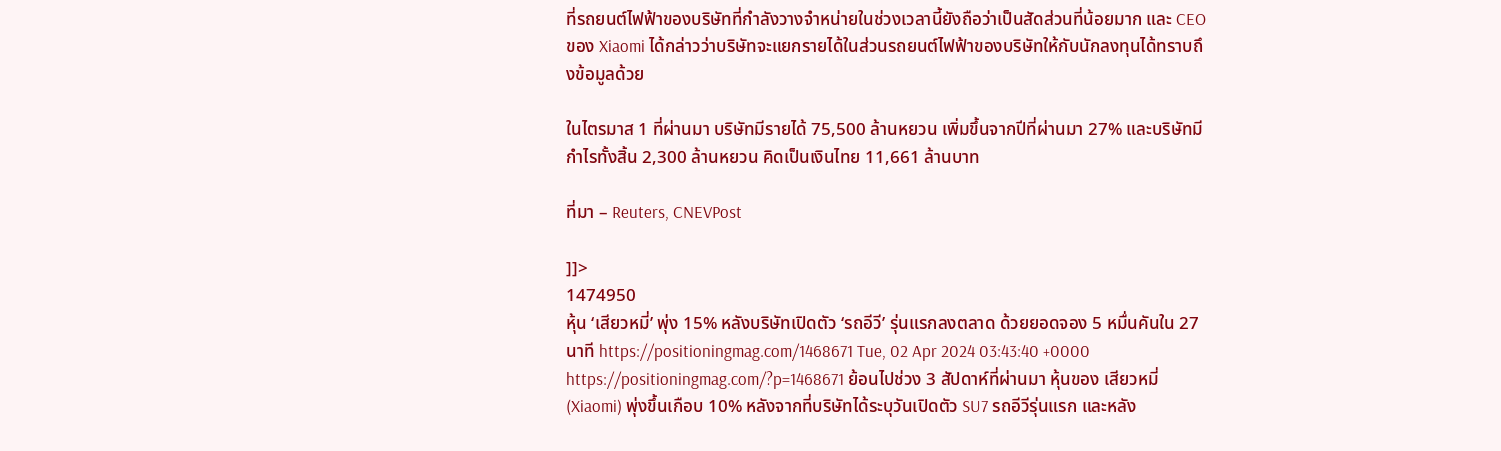ที่รถยนต์ไฟฟ้าของบริษัทที่กำลังวางจำหน่ายในช่วงเวลานี้ยังถือว่าเป็นสัดส่วนที่น้อยมาก และ CEO ของ Xiaomi ได้กล่าวว่าบริษัทจะแยกรายได้ในส่วนรถยนต์ไฟฟ้าของบริษัทให้กับนักลงทุนได้ทราบถึงข้อมูลด้วย

ในไตรมาส 1 ที่ผ่านมา บริษัทมีรายได้ 75,500 ล้านหยวน เพิ่มขึ้นจากปีที่ผ่านมา 27% และบริษัทมีกำไรทั้งสิ้น 2,300 ล้านหยวน คิดเป็นเงินไทย 11,661 ล้านบาท

ที่มา – Reuters, CNEVPost

]]>
1474950
หุ้น ‘เสียวหมี่’ พุ่ง 15% หลังบริษัทเปิดตัว ‘รถอีวี’ รุ่นแรกลงตลาด ด้วยยอดจอง 5 หมื่นคันใน 27 นาที https://positioningmag.com/1468671 Tue, 02 Apr 2024 03:43:40 +0000 https://positioningmag.com/?p=1468671 ย้อนไปช่วง 3 สัปดาห์ที่ผ่านมา หุ้นของ เสียวหมี่ (Xiaomi) พุ่งขึ้นเกือบ 10% หลังจากที่บริษัทได้ระบุวันเปิดตัว SU7 รถอีวีรุ่นแรก และหลัง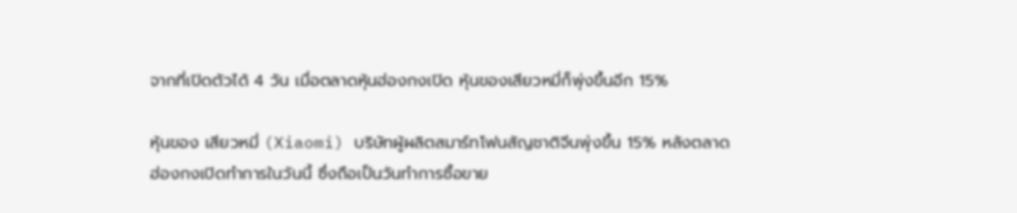จากที่เปิดตัวได้ 4 วัน เมื่อตลาดหุ้นฮ่องกงเปิด หุ้นของเสียวหมี่ก็พุ่งขึ้นอีก 15%

หุ้นของ เสียวหมี่ (Xiaomi) บริษัทผู้ผลิตสมาร์ทโฟนสัญชาติจีนพุ่งขึ้น 15% หลังตลาดฮ่องกงเปิดทำการในวันนี้ ซึ่งถือเป็นวันทำการซื้อขาย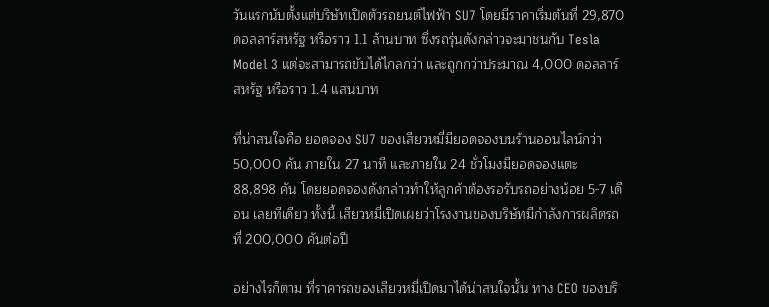วันแรกนับตั้งแต่บริษัทเปิดตัวรถยนต์ไฟฟ้า SU7 โดยมีราคาเริ่มต้นที่ 29,870 ดอลลาร์สหรัฐ หรือราว 1.1 ล้านบาท ซึ่งรถรุ่นดังกล่าวจะมาชนกับ Tesla Model 3 แต่จะสามารถขับได้ไกลกว่า และถูกกว่าประมาณ 4,000 ดอลลาร์สหรัฐ หรือราว 1.4 แสนบาท

ที่น่าสนใจคือ ยอดจอง SU7 ของเสียวหมี่มียอดจองบนร้านออนไลน์กว่า 50,000 คัน ภายใน 27 นาที และภายใน 24 ชั่วโมงมียอดจองแตะ 88,898 คัน โดยยอดจองดังกล่าวทำให้ลูกค้าต้องรอรับรถอย่างน้อย 5-7 เดือน เลยทีเดียว ทั้งนี้ เสียวหมี่เปิดเผยว่าโรงงานของบริษัทมีกำลังการผลิตรถที่ 200,000 คันต่อปี

อย่างไรก็ตาม ที่ราคารถของเสียวหมี่เปิดมาได้น่าสนใจนั้น ทาง CEO ของบริ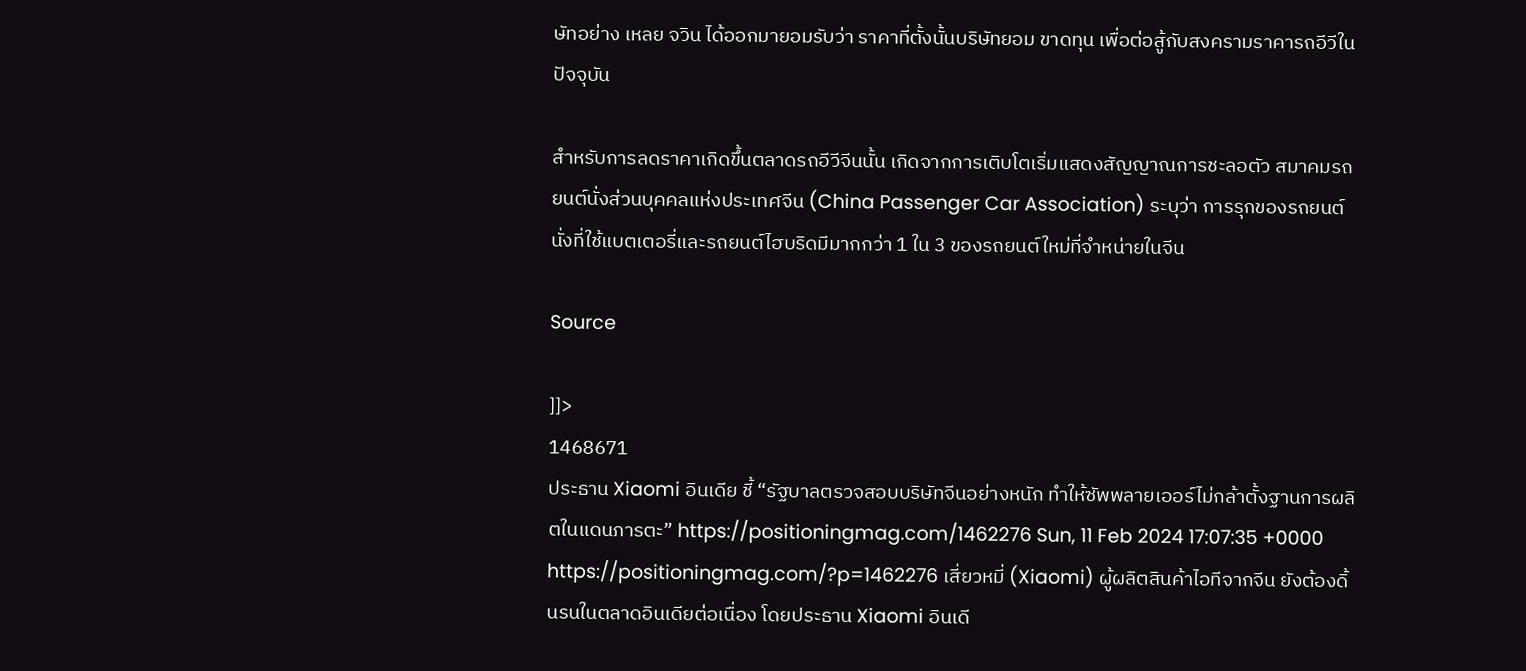ษัทอย่าง เหลย จวิน ได้ออกมายอมรับว่า ราคาที่ตั้งนั้นบริษัทยอม ขาดทุน เพื่อต่อสู้กับสงครามราคารถอีวีในปัจจุบัน

สำหรับการลดราคาเกิดขึ้นตลาดรถอีวีจีนนั้น เกิดจากการเติบโตเริ่มแสดงสัญญาณการชะลอตัว สมาคมรถยนต์นั่งส่วนบุคคลแห่งประเทศจีน (China Passenger Car Association) ระบุว่า การรุกของรถยนต์นั่งที่ใช้แบตเตอรี่และรถยนต์ไฮบริดมีมากกว่า 1 ใน 3 ของรถยนต์ใหม่ที่จำหน่ายในจีน

Source

]]>
1468671
ประธาน Xiaomi อินเดีย ชี้ “รัฐบาลตรวจสอบบริษัทจีนอย่างหนัก ทำให้ซัพพลายเออร์ไม่กล้าตั้งฐานการผลิตในแดนภารตะ” https://positioningmag.com/1462276 Sun, 11 Feb 2024 17:07:35 +0000 https://positioningmag.com/?p=1462276 เสี่ยวหมี่ (Xiaomi) ผู้ผลิตสินค้าไอทีจากจีน ยังต้องดิ้นรนในตลาดอินเดียต่อเนื่อง โดยประธาน Xiaomi อินเดี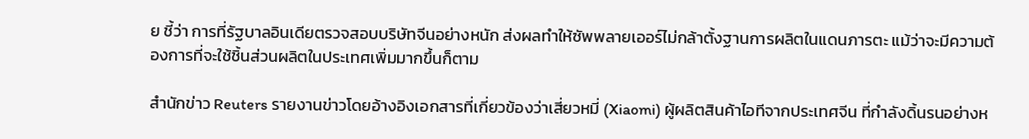ย ชี้ว่า การที่รัฐบาลอินเดียตรวจสอบบริษัทจีนอย่างหนัก ส่งผลทำให้ซัพพลายเออร์ไม่กล้าตั้งฐานการผลิตในแดนภารตะ แม้ว่าจะมีความต้องการที่จะใช้ชิ้นส่วนผลิตในประเทศเพิ่มมากขึ้นก็ตาม

สำนักข่าว Reuters รายงานข่าวโดยอ้างอิงเอกสารที่เกี่ยวข้องว่าเสี่ยวหมี่ (Xiaomi) ผู้ผลิตสินค้าไอทีจากประเทศจีน ที่กำลังดิ้นรนอย่างห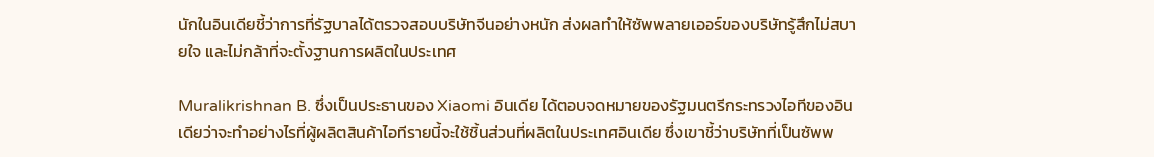นักในอินเดียชี้ว่าการที่รัฐบาลได้ตรวจสอบบริษัทจีนอย่างหนัก ส่งผลทำให้ซัพพลายเออร์ของบริษัทรู้สึกไม่สบายใจ และไม่กล้าที่จะตั้งฐานการผลิตในประเทศ

Muralikrishnan B. ซึ่งเป็นประธานของ Xiaomi อินเดีย ได้ตอบจดหมายของรัฐมนตรีกระทรวงไอทีของอินเดียว่าจะทำอย่างไรที่ผู้ผลิตสินค้าไอทีรายนี้จะใช้ชิ้นส่วนที่ผลิตในประเทศอินเดีย ซึ่งเขาชี้ว่าบริษัทที่เป็นซัพพ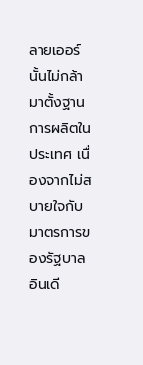ลายเออร์นั้นไม่กล้ามาตั้งฐานการผลิตในประเทศ เนื่องจากไม่สบายใจกับมาตรการของรัฐบาลอินเดี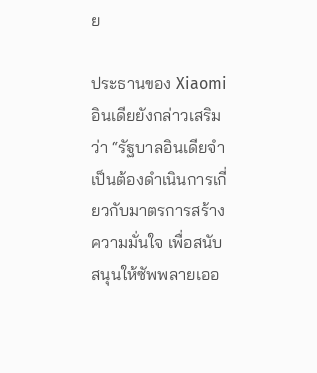ย

ประธานของ Xiaomi อินเดียยังกล่าวเสริมว่า “รัฐบาลอินเดียจำเป็นต้องดำเนินการเกี่ยวกับมาตรการสร้างความมั่นใจ เพื่อสนับสนุนให้ซัพพลายเออ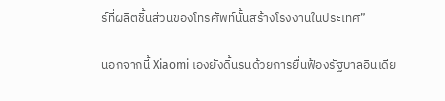ร์ที่ผลิตชิ้นส่วนของโทรศัพท์นั้นสร้างโรงงานในประเทศ”

นอกจากนี้ Xiaomi เองยังดิ้นรนด้วยการยื่นฟ้องรัฐบาลอินเดีย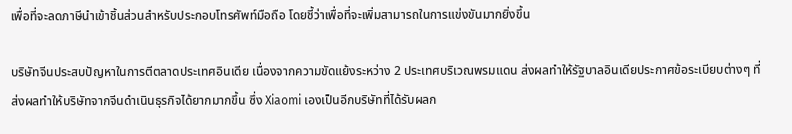เพื่อที่จะลดภาษีนำเข้าชิ้นส่วนสำหรับประกอบโทรศัพท์มือถือ โดยชี้ว่าเพื่อที่จะเพิ่มสามารถในการแข่งขันมากยิ่งขึ้น

บริษัทจีนประสบปัญหาในการตีตลาดประเทศอินเดีย เนื่องจากความขัดแย้งระหว่าง 2 ประเทศบริเวณพรมแดน ส่งผลทำให้รัฐบาลอินเดียประกาศข้อระเบียบต่างๆ ที่ส่งผลทำให้บริษัทจากจีนดำเนินธุรกิจได้ยากมากขึ้น ซึ่ง Xiaomi เองเป็นอีกบริษัทที่ได้รับผลก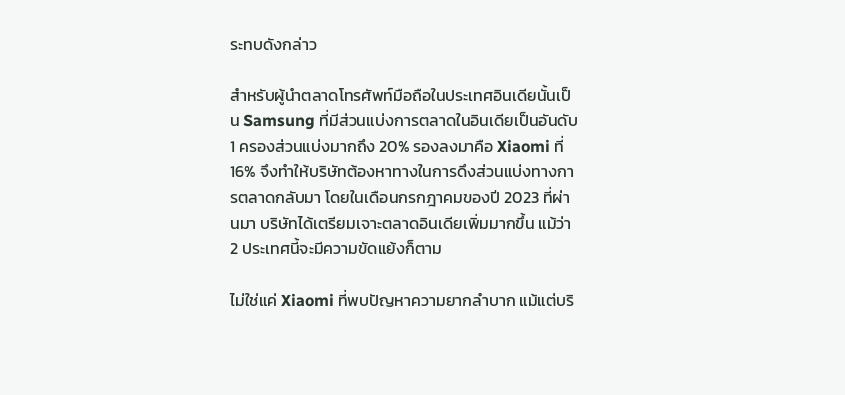ระทบดังกล่าว

สำหรับผู้นำตลาดโทรศัพท์มือถือในประเทศอินเดียนั้นเป็น Samsung ที่มีส่วนแบ่งการตลาดในอินเดียเป็นอันดับ 1 ครองส่วนแบ่งมากถึง 20% รองลงมาคือ Xiaomi ที่ 16% จึงทำให้บริษัทต้องหาทางในการดึงส่วนแบ่งทางการตลาดกลับมา โดยในเดือนกรกฎาคมของปี 2023 ที่ผ่านมา บริษัทได้เตรียมเจาะตลาดอินเดียเพิ่มมากขึ้น แม้ว่า 2 ประเทศนี้จะมีความขัดแย้งก็ตาม

ไม่ใช่แค่ Xiaomi ที่พบปัญหาความยากลำบาก แม้แต่บริ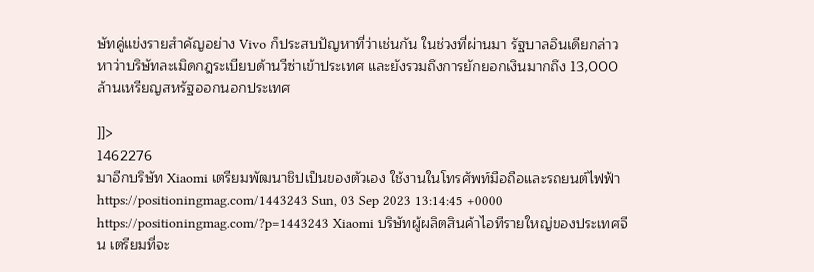ษัทคู่แข่งรายสำคัญอย่าง Vivo ก็ประสบปัญหาที่ว่าเช่นกัน ในช่วงที่ผ่านมา รัฐบาลอินเดียกล่าวหาว่าบริษัทละเมิดกฎระเบียบด้านวีซ่าเข้าประเทศ และยังรวมถึงการยักยอกเงินมากถึง 13,000 ล้านเหรียญสหรัฐออกนอกประเทศ

]]>
1462276
มาอีกบริษัท Xiaomi เตรียมพัฒนาชิปเป็นของตัวเอง ใช้งานในโทรศัพท์มือถือและรถยนต์ไฟฟ้า https://positioningmag.com/1443243 Sun, 03 Sep 2023 13:14:45 +0000 https://positioningmag.com/?p=1443243 Xiaomi บริษัทผู้ผลิตสินค้าไอทีรายใหญ่ของประเทศจีน เตรียมที่จะ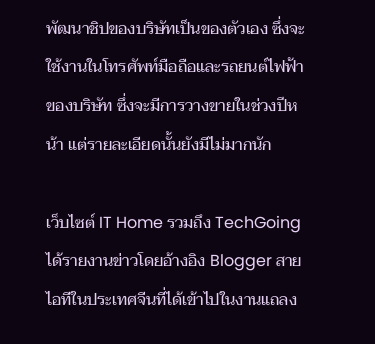พัฒนาชิปของบริษัทเป็นของตัวเอง ซึ่งจะใช้งานในโทรศัพท์มือถือและรถยนต์ไฟฟ้าของบริษัท ซึ่งจะมีการวางขายในช่วงปีหน้า แต่รายละเอียดนั้นยังมีไม่มากนัก

เว็บไซต์ IT Home รวมถึง TechGoing ได้รายงานข่าวโดยอ้างอิง Blogger สายไอทีในประเทศจีนที่ได้เข้าไปในงานแถลง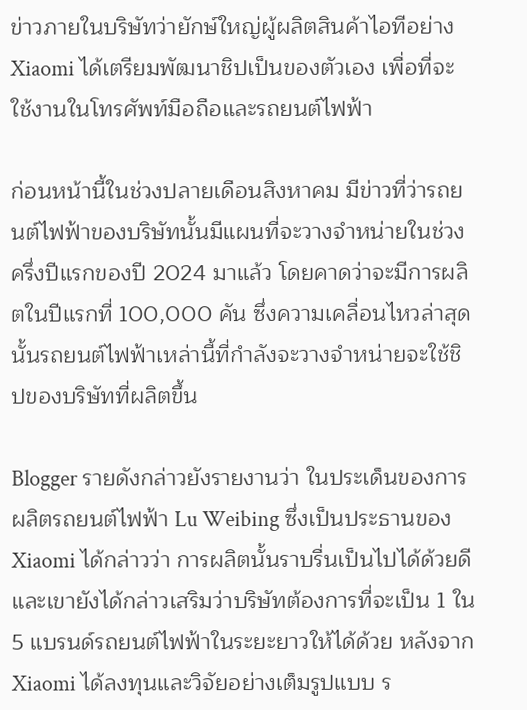ข่าวภายในบริษัทว่ายักษ์ใหญ่ผู้ผลิตสินค้าไอทีอย่าง Xiaomi ได้เตรียมพัฒนาชิปเป็นของตัวเอง เพื่อที่จะใช้งานในโทรศัพท์มือถือและรถยนต์ไฟฟ้า

ก่อนหน้านี้ในช่วงปลายเดือนสิงหาคม มีข่าวที่ว่ารถยนต์ไฟฟ้าของบริษัทนั้นมีแผนที่จะวางจำหน่ายในช่วงครึ่งปีแรกของปี 2024 มาแล้ว โดยคาดว่าจะมีการผลิตในปีแรกที่ 100,000 คัน ซึ่งความเคลื่อนไหวล่าสุดนั้นรถยนต์ไฟฟ้าเหล่านี้ที่กำลังจะวางจำหน่ายจะใช้ชิปของบริษัทที่ผลิตขึ้น

Blogger รายดังกล่าวยังรายงานว่า ในประเด็นของการผลิตรถยนต์ไฟฟ้า Lu Weibing ซึ่งเป็นประธานของ Xiaomi ได้กล่าวว่า การผลิตนั้นราบรื่นเป็นไปได้ด้วยดี และเขายังได้กล่าวเสริมว่าบริษัทต้องการที่จะเป็น 1 ใน 5 แบรนด์รถยนต์ไฟฟ้าในระยะยาวให้ได้ด้วย หลังจาก Xiaomi ได้ลงทุนและวิจัยอย่างเต็มรูปแบบ ร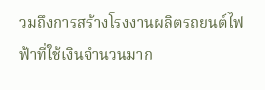วมถึงการสร้างโรงงานผลิตรถยนต์ไฟฟ้าที่ใช้เงินจำนวนมาก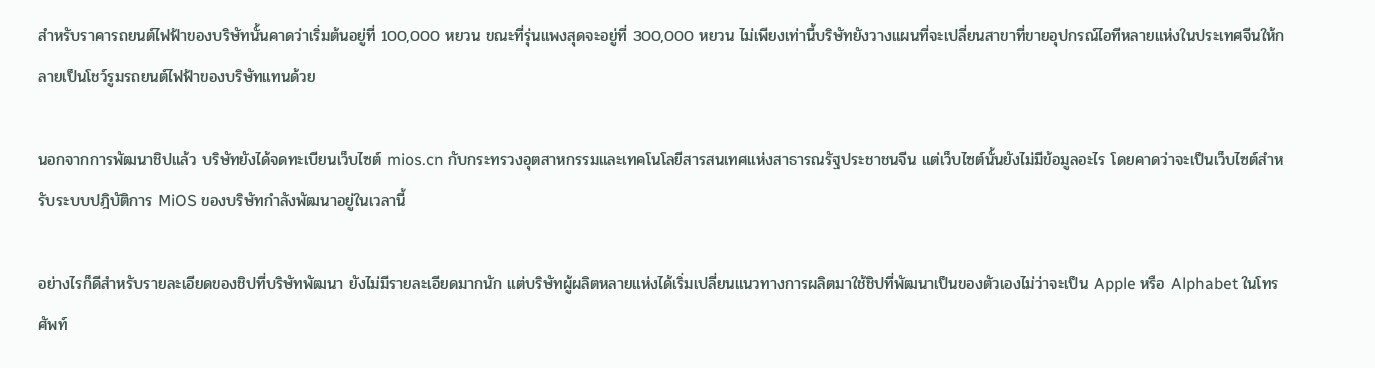สำหรับราคารถยนต์ไฟฟ้าของบริษัทนั้นคาดว่าเริ่มต้นอยู่ที่ 100,000 หยวน ขณะที่รุ่นแพงสุดจะอยู่ที่ 300,000 หยวน ไม่เพียงเท่านี้บริษัทยังวางแผนที่จะเปลี่ยนสาขาที่ขายอุปกรณ์ไอทีหลายแห่งในประเทศจีนให้กลายเป็นโชว์รูมรถยนต์ไฟฟ้าของบริษัทแทนด้วย

นอกจากการพัฒนาชิปแล้ว บริษัทยังได้จดทะเบียนเว็บไซต์ mios.cn กับกระทรวงอุตสาหกรรมและเทคโนโลยีสารสนเทศแห่งสาธารณรัฐประชาชนจีน แต่เว็บไซต์นั้นยังไม่มีข้อมูลอะไร โดยคาดว่าจะเป็นเว็บไซต์สำหรับระบบปฎิบัติการ MiOS ของบริษัทกำลังพัฒนาอยู่ในเวลานี้

อย่างไรก็ดีสำหรับรายละเอียดของชิปที่บริษัทพัฒนา ยังไม่มีรายละเอียดมากนัก แต่บริษัทผู้ผลิตหลายแห่งได้เริ่มเปลี่ยนแนวทางการผลิตมาใช้ชิปที่พัฒนาเป็นของตัวเองไม่ว่าจะเป็น Apple หรือ Alphabet ในโทรศัพท์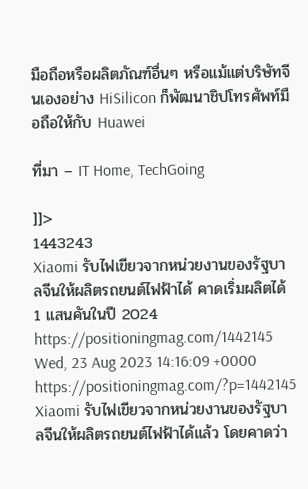มือถือหรือผลิตภัณฑ์อื่นๆ หรือแม้แต่บริษัทจีนเองอย่าง HiSilicon ก็พัฒนาชิปโทรศัพท์มือถือให้กับ Huawei

ที่มา – IT Home, TechGoing

]]>
1443243
Xiaomi รับไฟเขียวจากหน่วยงานของรัฐบาลจีนให้ผลิตรถยนต์ไฟฟ้าได้ คาดเริ่มผลิตได้ 1 แสนคันในปี 2024 https://positioningmag.com/1442145 Wed, 23 Aug 2023 14:16:09 +0000 https://positioningmag.com/?p=1442145 Xiaomi รับไฟเขียวจากหน่วยงานของรัฐบาลจีนให้ผลิตรถยนต์ไฟฟ้าได้แล้ว โดยคาดว่า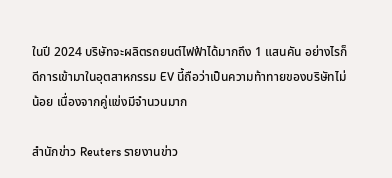ในปี 2024 บริษัทจะผลิตรถยนต์ไฟฟ้าได้มากถึง 1 แสนคัน อย่างไรก็ดีการเข้ามาในอุตสาหกรรม EV นี้ถือว่าเป็นความท้าทายของบริษัทไม่น้อย เนื่องจากคู่แข่งมีจำนวนมาก

สำนักข่าว Reuters รายงานข่าว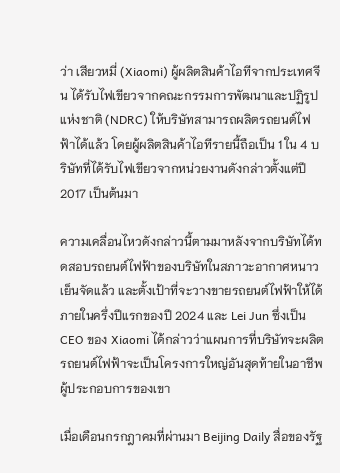ว่า เสียวหมี่ (Xiaomi) ผู้ผลิตสินค้าไอทีจากประเทศจีน ได้รับไฟเขียวจากคณะกรรมการพัฒนาและปฏิรูปแห่งชาติ (NDRC) ให้บริษัทสามารถผลิตรถยนต์ไฟฟ้าได้แล้ว โดยผู้ผลิตสินค้าไอทีรายนี้ถือเป็น 1 ใน 4 บริษัทที่ได้รับไฟเขียวจากหน่วยงานดังกล่าวตั้งแต่ปี 2017 เป็นต้นมา

ความเคลื่อนไหวดังกล่าวนี้ตามมาหลังจากบริษัทได้ทดสอบรถยนต์ไฟฟ้าของบริษัทในสภาวะอากาศหนาวเย็นจัดแล้ว และตั้งเป้าที่จะวางขายรถยนต์ไฟฟ้าให้ได้ภายในครึ่งปีแรกของปี 2024 และ Lei Jun ซึ่งเป็น CEO ของ Xiaomi ได้กล่าวว่าแผนการที่บริษัทจะผลิตรถยนต์ไฟฟ้าจะเป็นโครงการใหญ่อันสุดท้ายในอาชีพผู้ประกอบการของเขา

เมื่อเดือนกรกฎาคมที่ผ่านมา Beijing Daily สื่อของรัฐ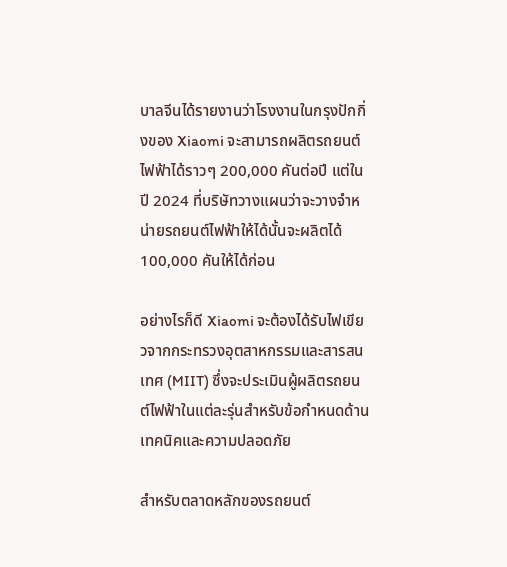บาลจีนได้รายงานว่าโรงงานในกรุงปักกิ่งของ Xiaomi จะสามารถผลิตรถยนต์ไฟฟ้าได้ราวๆ 200,000 คันต่อปี แต่ในปี 2024 ที่บริษัทวางแผนว่าจะวางจำหน่ายรถยนต์ไฟฟ้าให้ได้นั้นจะผลิตได้ 100,000 คันให้ได้ก่อน

อย่างไรก็ดี Xiaomi จะต้องได้รับไฟเขียวจากกระทรวงอุตสาหกรรมและสารสนเทศ (MIIT) ซึ่งจะประเมินผู้ผลิตรถยนต์ไฟฟ้าในแต่ละรุ่นสำหรับข้อกำหนดด้านเทคนิคและความปลอดภัย

สำหรับตลาดหลักของรถยนต์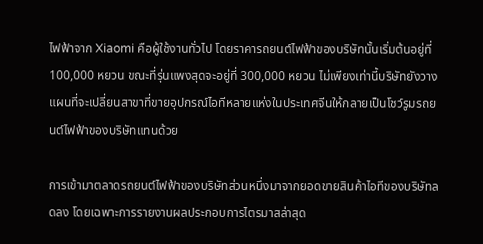ไฟฟ้าจาก Xiaomi คือผู้ใช้งานทั่วไป โดยราคารถยนต์ไฟฟ้าของบริษัทนั้นเริ่มต้นอยู่ที่ 100,000 หยวน ขณะที่รุ่นแพงสุดจะอยู่ที่ 300,000 หยวน ไม่เพียงเท่านี้บริษัทยังวางแผนที่จะเปลี่ยนสาขาที่ขายอุปกรณ์ไอทีหลายแห่งในประเทศจีนให้กลายเป็นโชว์รูมรถยนต์ไฟฟ้าของบริษัทแทนด้วย

การเข้ามาตลาดรถยนต์ไฟฟ้าของบริษัทส่วนหนึ่งมาจากยอดขายสินค้าไอทีของบริษัทลดลง โดยเฉพาะการรายงานผลประกอบการไตรมาสล่าสุด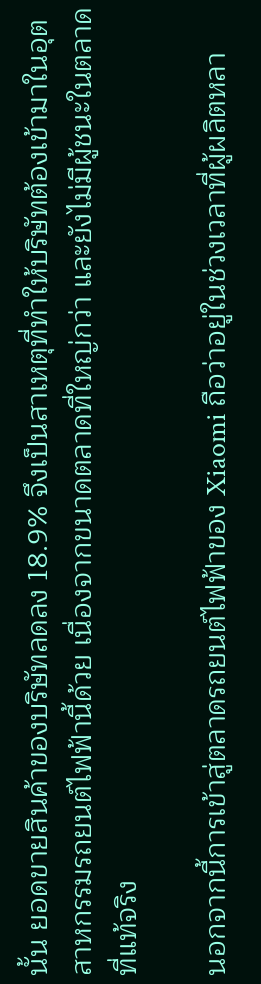นั้น ยอดขายสินค้าของบริษัทลดลง 18.9% จึงเป็นสาเหตุที่ทำให้บริษัทต้องเข้ามาในอุตสาหกรรมรถยนต์ไฟฟ้านี้ด้วย เนื่องจากขนาดตลาดที่ใหญ่กว่า และยังไม่มีผู้ชนะในตลาดที่แท้จริง

นอกจากนี้การเข้าสู่ตลาดรถยนต์ไฟฟ้าของ Xiaomi ถือว่าอยู่ในช่วงเวลาที่ผู้ผลิตหลา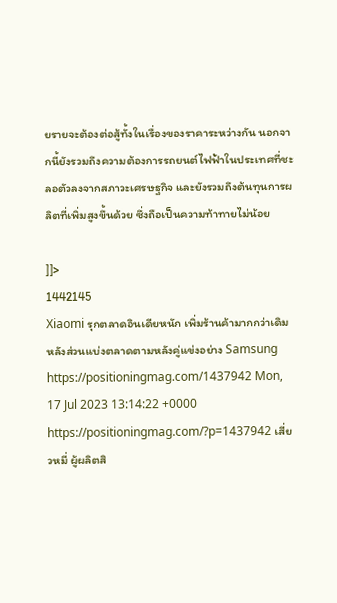ยรายจะต้องต่อสู้ทั้งในเรื่องของราคาระหว่างกัน นอกจากนี้ยังรวมถึงความต้องการรถยนต์ไฟฟ้าในประเทศที่ชะลอตัวลงจากสภาวะเศรษฐกิจ และยังรวมถึงต้นทุนการผลิตที่เพิ่มสูงขึ้นด้วย ซึ่งถือเป็นความท้าทายไม่น้อย

]]>
1442145
Xiaomi รุกตลาดอินเดียหนัก เพิ่มร้านค้ามากกว่าเดิม หลังส่วนแบ่งตลาดตามหลังคู่แข่งอย่าง Samsung https://positioningmag.com/1437942 Mon, 17 Jul 2023 13:14:22 +0000 https://positioningmag.com/?p=1437942 เสี่ยวหมี่ ผู้ผลิตสิ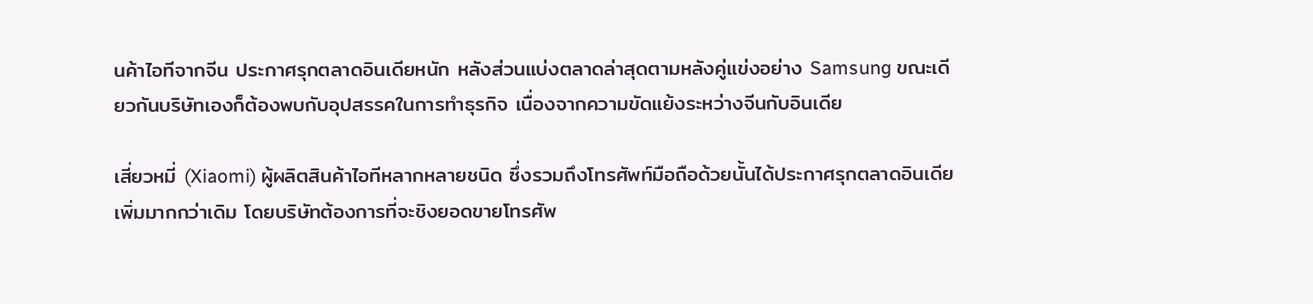นค้าไอทีจากจีน ประกาศรุกตลาดอินเดียหนัก หลังส่วนแบ่งตลาดล่าสุดตามหลังคู่แข่งอย่าง Samsung ขณะเดียวกันบริษัทเองก็ต้องพบกับอุปสรรคในการทำธุรกิจ เนื่องจากความขัดแย้งระหว่างจีนกับอินเดีย

เสี่ยวหมี่ (Xiaomi) ผู้ผลิตสินค้าไอทีหลากหลายชนิด ซึ่งรวมถึงโทรศัพท์มือถือด้วยนั้นได้ประกาศรุกตลาดอินเดียเพิ่มมากกว่าเดิม โดยบริษัทต้องการที่จะชิงยอดขายโทรศัพ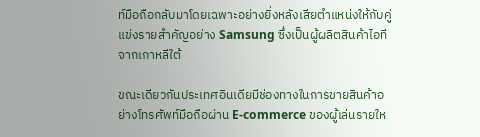ท์มือถือกลับมาโดยเฉพาะอย่างยิ่งหลังเสียตำแหน่งให้กับคู่แข่งรายสำคัญอย่าง Samsung ซึ่งเป็นผู้ผลิตสินค้าไอทีจากเกาหลีใต้

ขณะเดียวกันประเทศอินเดียมีช่องทางในการขายสินค้าอย่างโทรศัพท์มือถือผ่าน E-commerce ของผู้เล่นรายให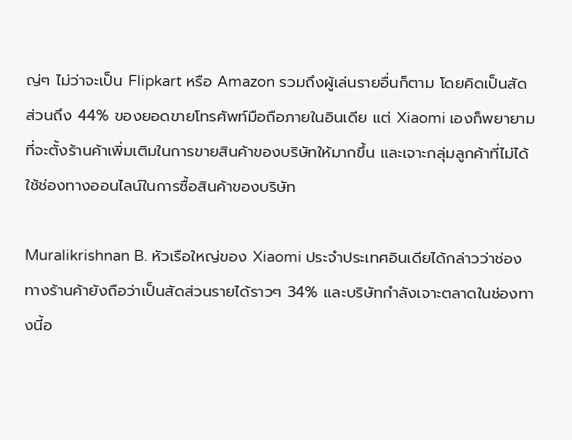ญ่ๆ ไม่ว่าจะเป็น Flipkart หรือ Amazon รวมถึงผู้เล่นรายอื่นก็ตาม โดยคิดเป็นสัดส่วนถึง 44% ของยอดขายโทรศัพท์มือถือภายในอินเดีย แต่ Xiaomi เองก็พยายามที่จะตั้งร้านค้าเพิ่มเติมในการขายสินค้าของบริษัทให้มากขึ้น และเจาะกลุ่มลูกค้าที่ไม่ได้ใช้ช่องทางออนไลน์ในการซื้อสินค้าของบริษัท

Muralikrishnan B. หัวเรือใหญ่ของ Xiaomi ประจำประเทศอินเดียได้กล่าวว่าช่องทางร้านค้ายังถือว่าเป็นสัดส่วนรายได้ราวๆ 34% และบริษัทกำลังเจาะตลาดในช่องทางนี้อ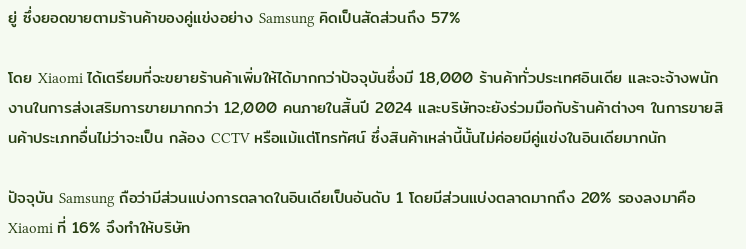ยู่ ซึ่งยอดขายตามร้านค้าของคู่แข่งอย่าง Samsung คิดเป็นสัดส่วนถึง 57%

โดย Xiaomi ได้เตรียมที่จะขยายร้านค้าเพิ่มให้ได้มากกว่าปัจจุบันซึ่งมี 18,000 ร้านค้าทั่วประเทศอินเดีย และจะจ้างพนักงานในการส่งเสริมการขายมากกว่า 12,000 คนภายในสิ้นปี 2024 และบริษัทจะยังร่วมมือกับร้านค้าต่างๆ ในการขายสินค้าประเภทอื่นไม่ว่าจะเป็น กล้อง CCTV หรือแม้แต่โทรทัศน์ ซึ่งสินค้าเหล่านี้นั้นไม่ค่อยมีคู่แข่งในอินเดียมากนัก

ปัจจุบัน Samsung ถือว่ามีส่วนแบ่งการตลาดในอินเดียเป็นอันดับ 1 โดยมีส่วนแบ่งตลาดมากถึง 20% รองลงมาคือ Xiaomi ที่ 16% จึงทำให้บริษัท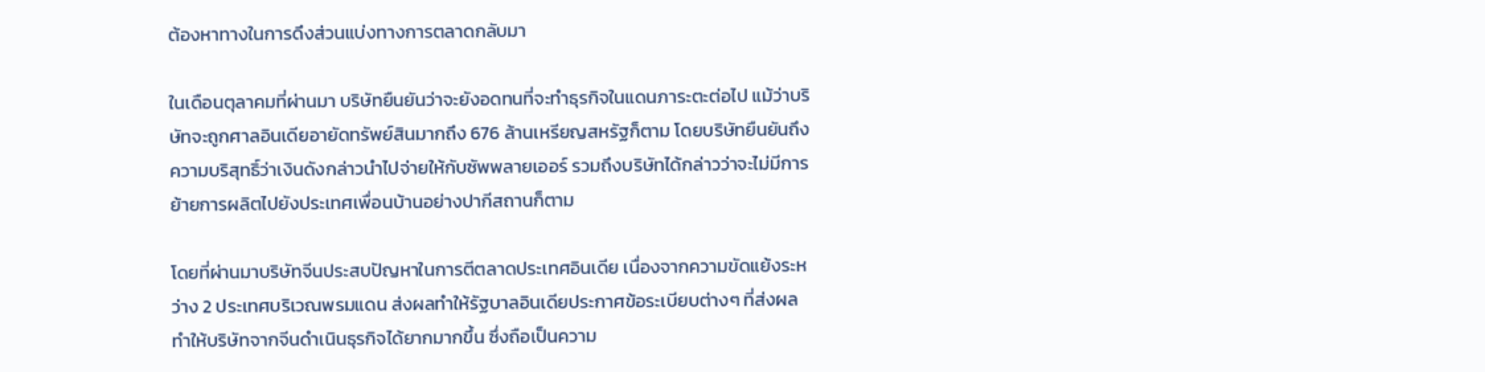ต้องหาทางในการดึงส่วนแบ่งทางการตลาดกลับมา

ในเดือนตุลาคมที่ผ่านมา บริษัทยืนยันว่าจะยังอดทนที่จะทำธุรกิจในแดนภาระตะต่อไป แม้ว่าบริษัทจะถูกศาลอินเดียอายัดทรัพย์สินมากถึง 676 ล้านเหรียญสหรัฐก็ตาม โดยบริษัทยืนยันถึงความบริสุทธิ์ว่าเงินดังกล่าวนำไปจ่ายให้กับซัพพลายเออร์ รวมถึงบริษัทได้กล่าวว่าจะไม่มีการย้ายการผลิตไปยังประเทศเพื่อนบ้านอย่างปากีสถานก็ตาม

โดยที่ผ่านมาบริษัทจีนประสบปัญหาในการตีตลาดประเทศอินเดีย เนื่องจากความขัดแย้งระหว่าง 2 ประเทศบริเวณพรมแดน ส่งผลทำให้รัฐบาลอินเดียประกาศข้อระเบียบต่างๆ ที่ส่งผลทำให้บริษัทจากจีนดำเนินธุรกิจได้ยากมากขึ้น ซึ่งถือเป็นความ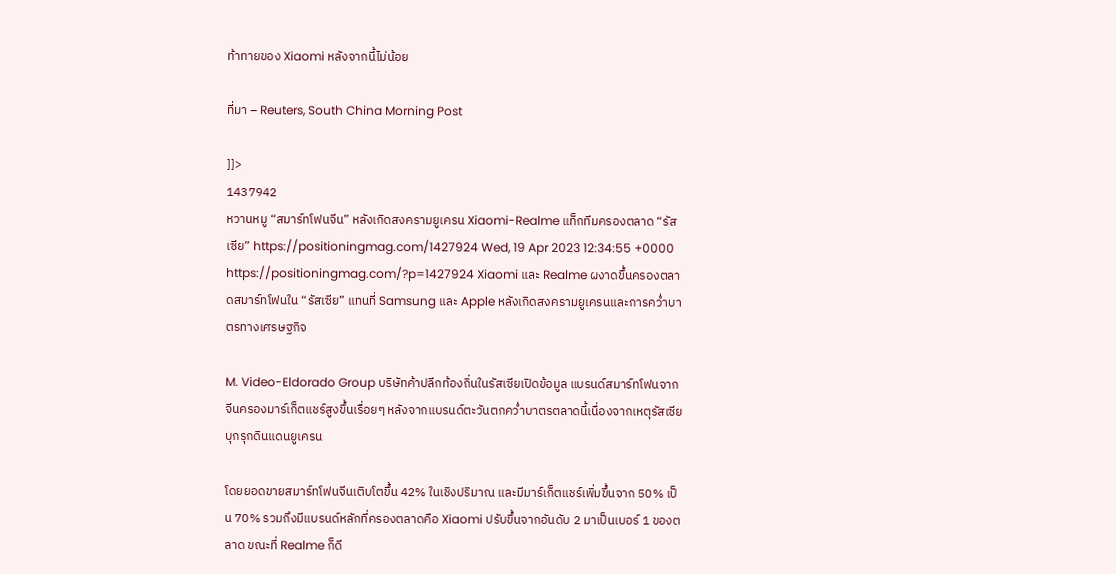ท้าทายของ Xiaomi หลังจากนี้ไม่น้อย

ที่มา – Reuters, South China Morning Post

]]>
1437942
หวานหมู “สมาร์ทโฟนจีน” หลังเกิดสงครามยูเครน Xiaomi-Realme แท็กทีมครองตลาด “รัสเซีย” https://positioningmag.com/1427924 Wed, 19 Apr 2023 12:34:55 +0000 https://positioningmag.com/?p=1427924 Xiaomi และ Realme ผงาดขึ้นครองตลาดสมาร์ทโฟนใน “รัสเซีย” แทนที่ Samsung และ Apple หลังเกิดสงครามยูเครนและการคว่ำบาตรทางเศรษฐกิจ

M. Video-Eldorado Group บริษัทค้าปลีกท้องถิ่นในรัสเซียเปิดข้อมูล แบรนด์สมาร์ทโฟนจากจีนครองมาร์เก็ตแชร์สูงขึ้นเรื่อยๆ หลังจากแบรนด์ตะวันตกคว่ำบาตรตลาดนี้เนื่องจากเหตุรัสเซียบุกรุกดินแดนยูเครน

โดยยอดขายสมาร์ทโฟนจีนเติบโตขึ้น 42% ในเชิงปริมาณ และมีมาร์เก็ตแชร์เพิ่มขึ้นจาก 50% เป็น 70% รวมถึงมีแบรนด์หลักที่ครองตลาดคือ Xiaomi ปรับขึ้นจากอันดับ 2 มาเป็นเบอร์ 1 ของตลาด ขณะที่ Realme ก็ดี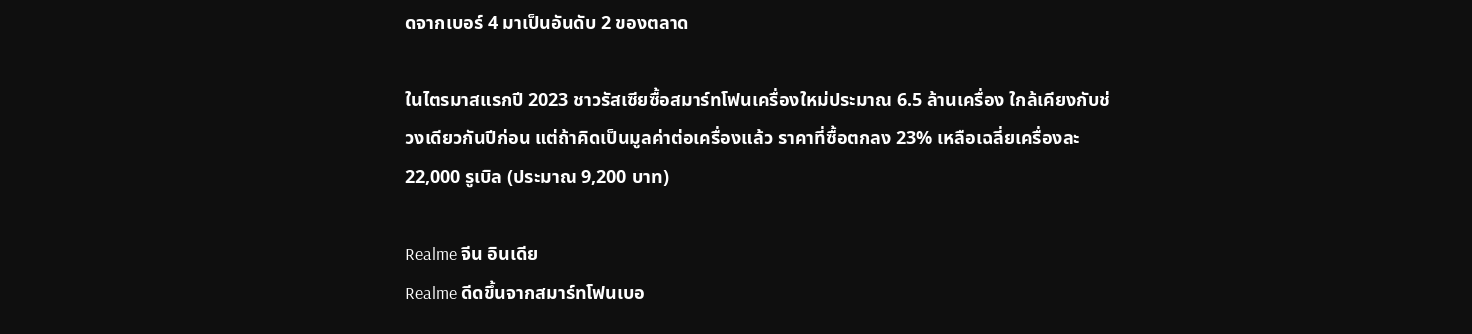ดจากเบอร์ 4 มาเป็นอันดับ 2 ของตลาด

ในไตรมาสแรกปี 2023 ชาวรัสเซียซื้อสมาร์ทโฟนเครื่องใหม่ประมาณ 6.5 ล้านเครื่อง ใกล้เคียงกับช่วงเดียวกันปีก่อน แต่ถ้าคิดเป็นมูลค่าต่อเครื่องแล้ว ราคาที่ซื้อตกลง 23% เหลือเฉลี่ยเครื่องละ 22,000 รูเบิล (ประมาณ 9,200 บาท)

Realme จีน อินเดีย
Realme ดีดขึ้นจากสมาร์ทโฟนเบอ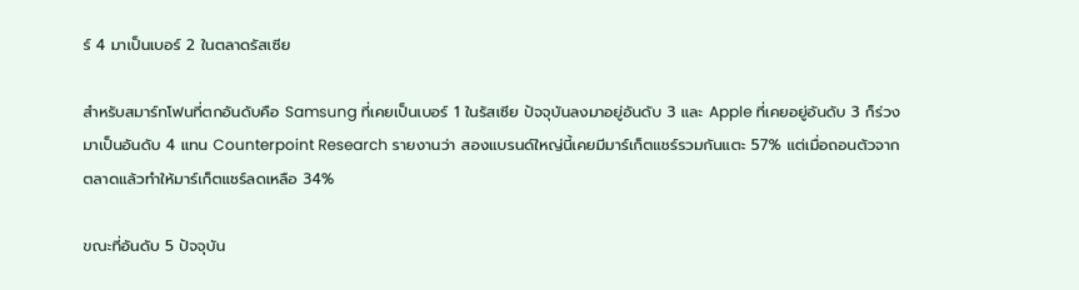ร์ 4 มาเป็นเบอร์ 2 ในตลาดรัสเซีย

สำหรับสมาร์ทโฟนที่ตกอันดับคือ Samsung ที่เคยเป็นเบอร์ 1 ในรัสเซีย ปัจจุบันลงมาอยู่อันดับ 3 และ Apple ที่เคยอยู่อันดับ 3 ก็ร่วงมาเป็นอันดับ 4 แทน Counterpoint Research รายงานว่า สองแบรนด์ใหญ่นี้เคยมีมาร์เก็ตแชร์รวมกันแตะ 57% แต่เมื่อถอนตัวจากตลาดแล้วทำให้มาร์เก็ตแชร์ลดเหลือ 34%

ขณะที่อันดับ 5 ปัจจุบัน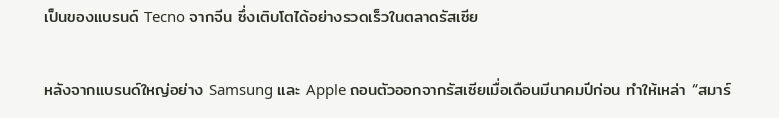เป็นของแบรนด์ Tecno จากจีน ซึ่งเติบโตได้อย่างรวดเร็วในตลาดรัสเซีย

หลังจากแบรนด์ใหญ่อย่าง Samsung และ Apple ถอนตัวออกจากรัสเซียเมื่อเดือนมีนาคมปีก่อน ทำให้เหล่า “สมาร์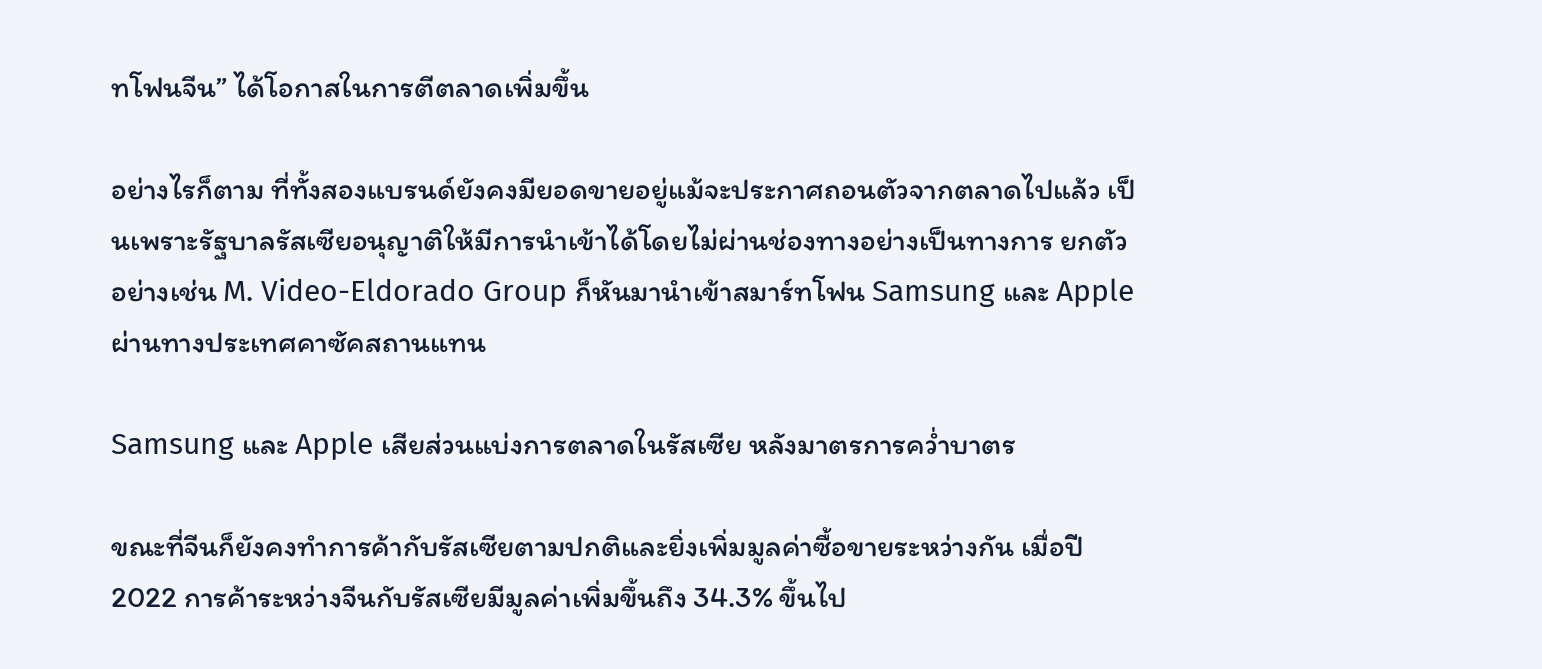ทโฟนจีน” ได้โอกาสในการตีตลาดเพิ่มขึ้น

อย่างไรก็ตาม ที่ทั้งสองแบรนด์ยังคงมียอดขายอยู่แม้จะประกาศถอนตัวจากตลาดไปแล้ว เป็นเพราะรัฐบาลรัสเซียอนุญาติให้มีการนำเข้าได้โดยไม่ผ่านช่องทางอย่างเป็นทางการ ยกตัวอย่างเช่น M. Video-Eldorado Group ก็หันมานำเข้าสมาร์ทโฟน Samsung และ Apple ผ่านทางประเทศคาซัคสถานแทน

Samsung และ Apple เสียส่วนแบ่งการตลาดในรัสเซีย หลังมาตรการคว่ำบาตร

ขณะที่จีนก็ยังคงทำการค้ากับรัสเซียตามปกติและยิ่งเพิ่มมูลค่าซื้อขายระหว่างกัน เมื่อปี 2022 การค้าระหว่างจีนกับรัสเซียมีมูลค่าเพิ่มขึ้นถึง 34.3% ขึ้นไป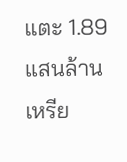แตะ 1.89 แสนล้านเหรีย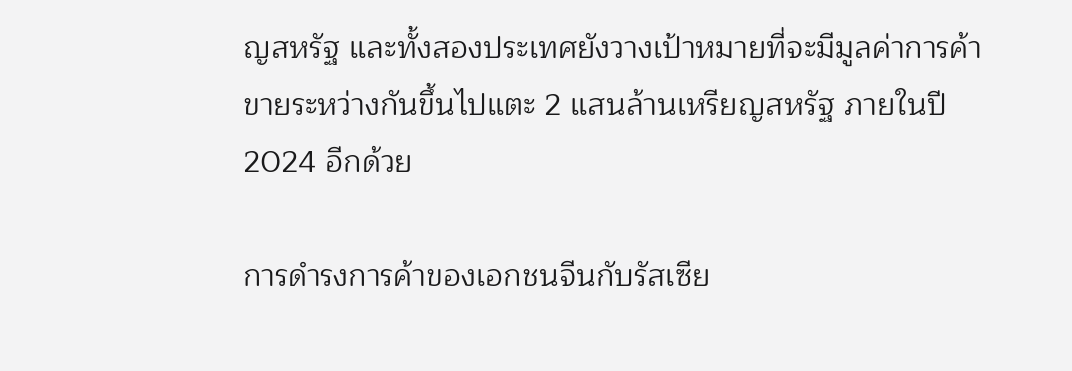ญสหรัฐ และทั้งสองประเทศยังวางเป้าหมายที่จะมีมูลค่าการค้าขายระหว่างกันขึ้นไปแตะ 2 แสนล้านเหรียญสหรัฐ ภายในปี 2024 อีกด้วย

การดำรงการค้าของเอกชนจีนกับรัสเซีย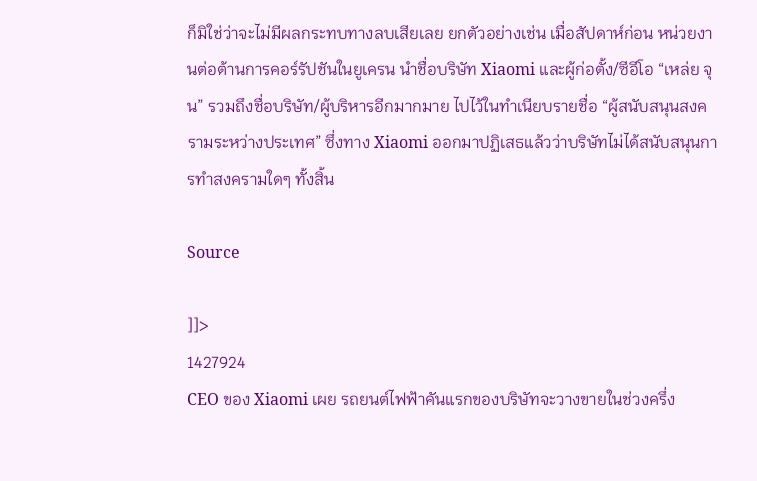ก็มิใช่ว่าจะไม่มีผลกระทบทางลบเสียเลย ยกตัวอย่างเช่น เมื่อสัปดาห์ก่อน หน่วยงานต่อต้านการคอร์รัปชันในยูเครน นำชื่อบริษัท Xiaomi และผู้ก่อตั้ง/ซีอีโอ “เหล่ย จุน” รวมถึงชื่อบริษัท/ผู้บริหารอีกมากมาย ไปไว้ในทำเนียบรายชื่อ “ผู้สนับสนุนสงครามระหว่างประเทศ” ซึ่งทาง Xiaomi ออกมาปฏิเสธแล้วว่าบริษัทไม่ได้สนับสนุนการทำสงครามใดๆ ทั้งสิ้น

Source

]]>
1427924
CEO ของ Xiaomi เผย รถยนต์ไฟฟ้าคันแรกของบริษัทจะวางขายในช่วงครึ่ง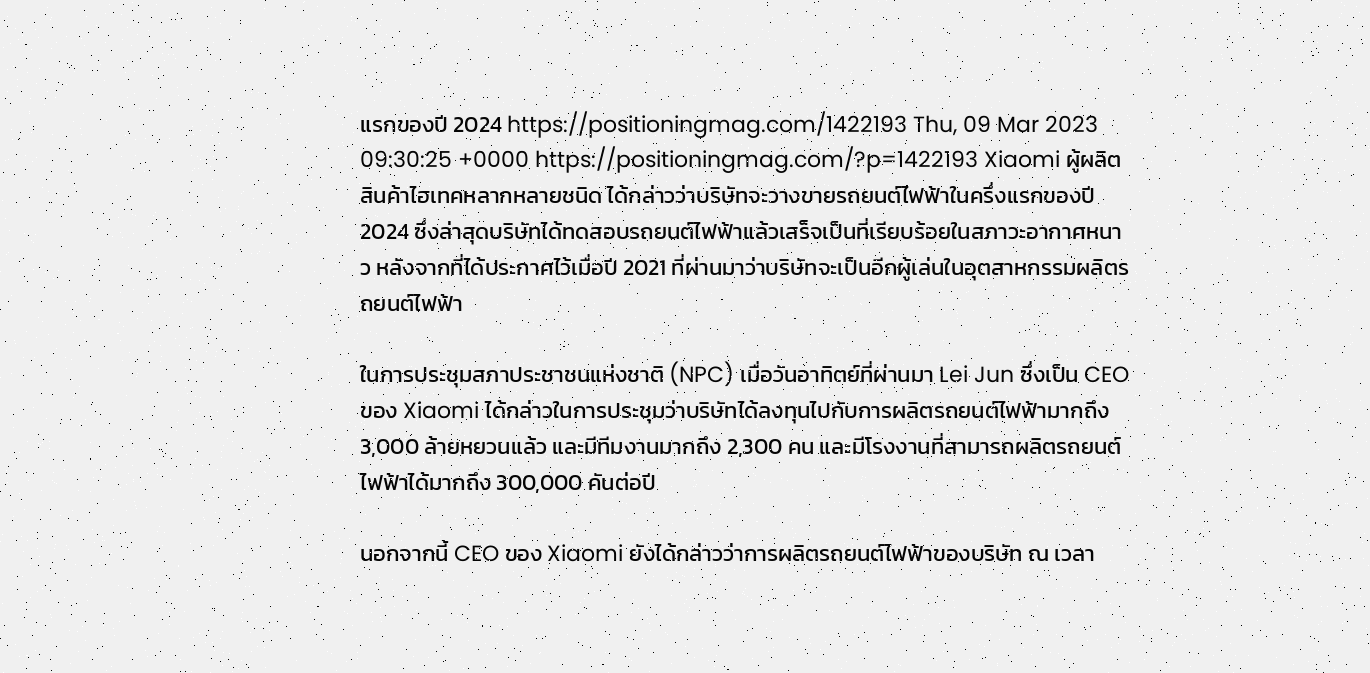แรกของปี 2024 https://positioningmag.com/1422193 Thu, 09 Mar 2023 09:30:25 +0000 https://positioningmag.com/?p=1422193 Xiaomi ผู้ผลิตสินค้าไฮเทคหลากหลายชนิด ได้กล่าวว่าบริษัทจะวางขายรถยนต์ไฟฟ้าในครึ่งแรกของปี 2024 ซึ่งล่าสุดบริษัทได้ทดสอบรถยนต์ไฟฟ้าแล้วเสร็จเป็นที่เรียบร้อยในสภาวะอากาศหนาว หลังจากที่ได้ประกาศไว้เมื่อปี 2021 ที่ผ่านมาว่าบริษัทจะเป็นอีกผู้เล่นในอุตสาหกรรมผลิตรถยนต์ไฟฟ้า

ในการประชุมสภาประชาชนแห่งชาติ (NPC) เมื่อวันอาทิตย์ที่ผ่านมา Lei Jun ซึ่งเป็น CEO ของ Xiaomi ได้กล่าวในการประชุมว่าบริษัทได้ลงทุนไปกับการผลิตรถยนต์ไฟฟ้ามากถึง 3,000 ล้ายหยวนแล้ว และมีทีมงานมากถึง 2,300 คน และมีโรงงานที่สามารถผลิตรถยนต์ไฟฟ้าได้มากถึง 300,000 คันต่อปี

นอกจากนี้ CEO ของ Xiaomi ยังได้กล่าวว่าการผลิตรถยนต์ไฟฟ้าของบริษัท ณ เวลา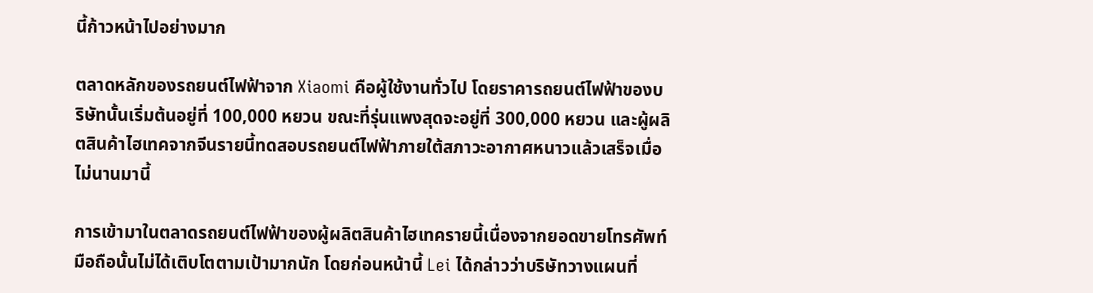นี้ก้าวหน้าไปอย่างมาก

ตลาดหลักของรถยนต์ไฟฟ้าจาก Xiaomi คือผู้ใช้งานทั่วไป โดยราคารถยนต์ไฟฟ้าของบริษัทนั้นเริ่มต้นอยู่ที่ 100,000 หยวน ขณะที่รุ่นแพงสุดจะอยู่ที่ 300,000 หยวน และผู้ผลิตสินค้าไฮเทคจากจีนรายนี้ทดสอบรถยนต์ไฟฟ้าภายใต้สภาวะอากาศหนาวแล้วเสร็จเมื่อไม่นานมานี้

การเข้ามาในตลาดรถยนต์ไฟฟ้าของผู้ผลิตสินค้าไฮเทครายนี้เนื่องจากยอดขายโทรศัพท์มือถือนั้นไม่ได้เติบโตตามเป้ามากนัก โดยก่อนหน้านี้ Lei ได้กล่าวว่าบริษัทวางแผนที่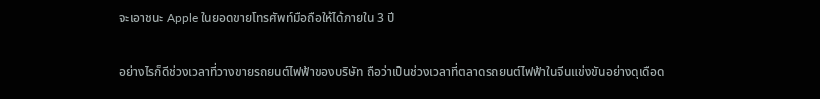จะเอาชนะ Apple ในยอดขายโทรศัพท์มือถือให้ได้ภายใน 3 ปี

อย่างไรก็ดีช่วงเวลาที่วางขายรถยนต์ไฟฟ้าของบริษัท ถือว่าเป็นช่วงเวลาที่ตลาดรถยนต์ไฟฟ้าในจีนแข่งขันอย่างดุเดือด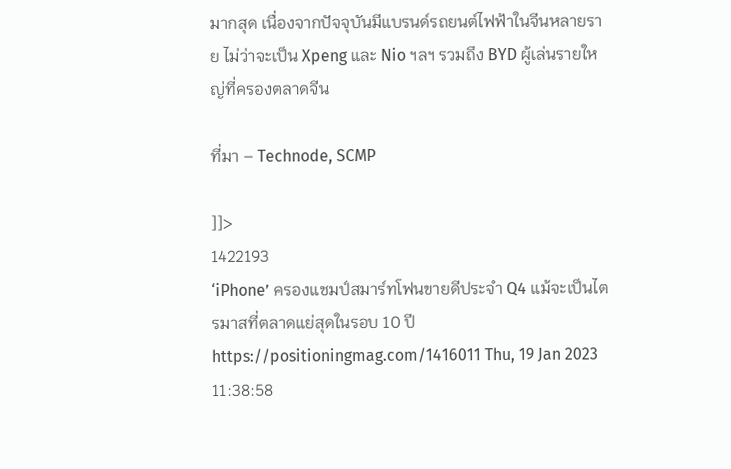มากสุด เนื่องจากปัจจุบันมีแบรนด์รถยนต์ไฟฟ้าในจีนหลายราย ไม่ว่าจะเป็น Xpeng และ Nio ฯลฯ รวมถึง BYD ผู้เล่นรายใหญ่ที่ครองตลาดจีน

ที่มา – Technode, SCMP

]]>
1422193
‘iPhone’ ครองแชมป์สมาร์ทโฟนขายดีประจำ Q4 แม้จะเป็นไตรมาสที่ตลาดแย่สุดในรอบ 10 ปี https://positioningmag.com/1416011 Thu, 19 Jan 2023 11:38:58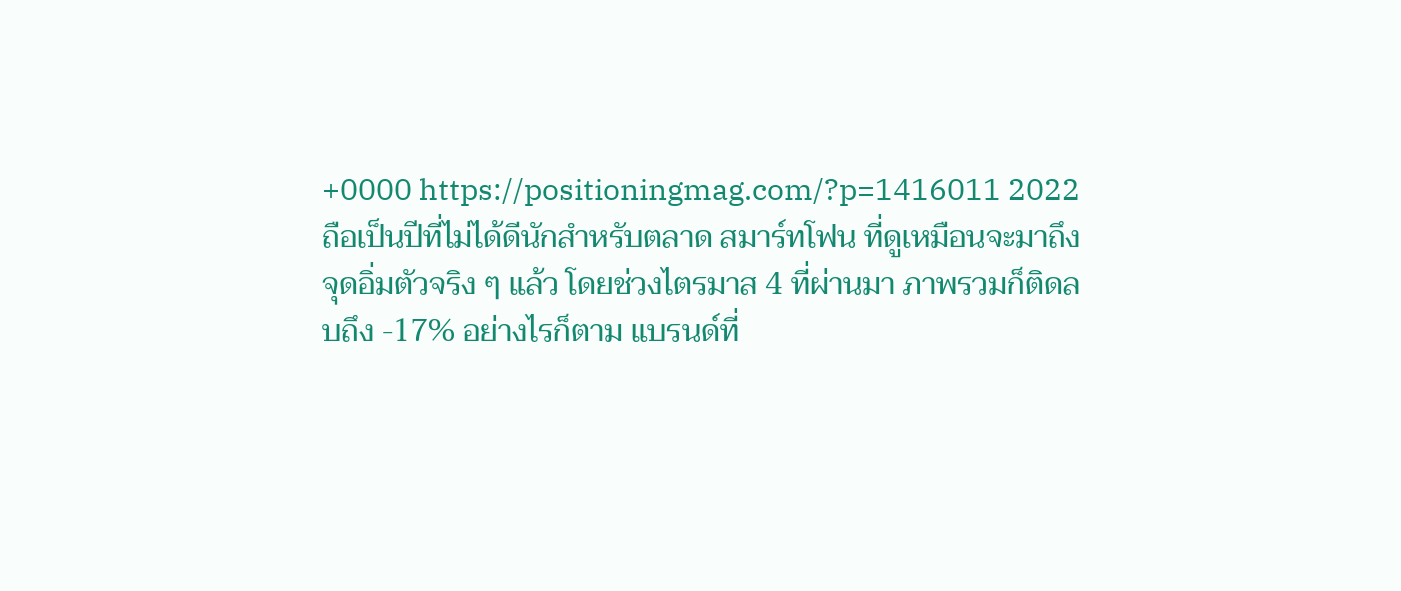+0000 https://positioningmag.com/?p=1416011 2022 ถือเป็นปีที่ไม่ได้ดีนักสำหรับตลาด สมาร์ทโฟน ที่ดูเหมือนจะมาถึงจุดอิ่มตัวจริง ๆ แล้ว โดยช่วงไตรมาส 4 ที่ผ่านมา ภาพรวมก็ติดลบถึง -17% อย่างไรก็ตาม แบรนด์ที่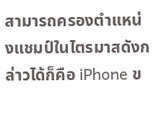สามารถครองตำแหน่งแชมป์ในไตรมาสดังกล่าวได้ก็คือ iPhone ข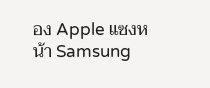อง Apple แซงหน้า Samsung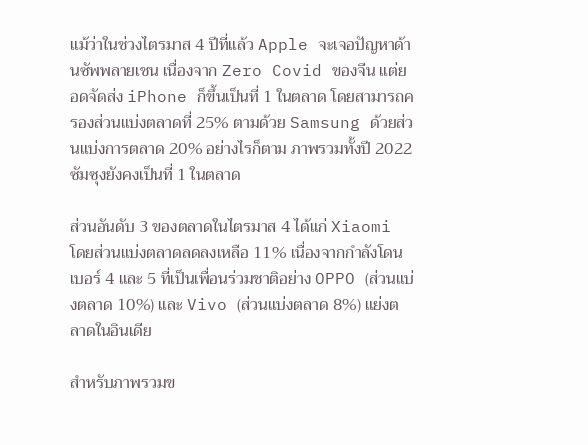แม้ว่าในช่วงไตรมาส 4 ปีที่แล้ว Apple จะเจอปัญหาด้านซัพพลายเชน เนื่องจาก Zero Covid ของจีน แต่ยอดจัดส่ง iPhone ก็ขึ้นเป็นที่ 1 ในตลาด โดยสามารถครองส่วนแบ่งตลาดที่ 25% ตามด้วย Samsung ด้วยส่วนแบ่งการตลาด 20% อย่างไรก็ตาม ภาพรวมทั้งปี 2022 ซัมซุงยังคงเป็นที่ 1 ในตลาด

ส่วนอันดับ 3 ของตลาดในไตรมาส 4 ได้แก่ Xiaomi โดยส่วนแบ่งตลาดลดลงเหลือ 11% เนื่องจากกำลังโดนเบอร์ 4 และ 5 ที่เป็นเพื่อนร่วมชาติอย่าง OPPO (ส่วนแบ่งตลาด 10%) และ Vivo (ส่วนแบ่งตลาด 8%) แย่งตลาดในอินเดีย

สำหรับภาพรวมข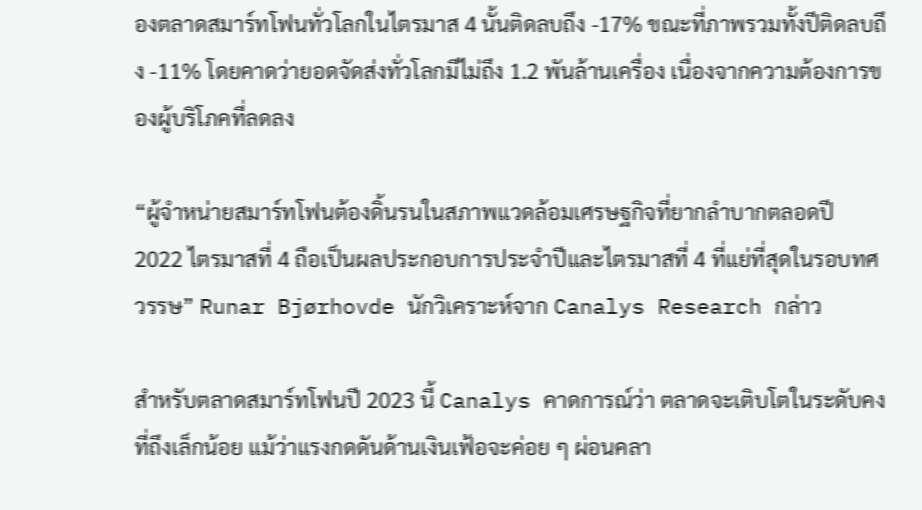องตลาดสมาร์ทโฟนทั่วโลกในไตรมาส 4 นั้นติดลบถึง -17% ขณะที่ภาพรวมทั้งปีติดลบถึง -11% โดยคาดว่ายอดจัดส่งทั่วโลกมีไม่ถึง 1.2 พันล้านเครื่อง เนื่องจากความต้องการของผู้บริโภคที่ลดลง

“ผู้จำหน่ายสมาร์ทโฟนต้องดิ้นรนในสภาพแวดล้อมเศรษฐกิจที่ยากลำบากตลอดปี 2022 ไตรมาสที่ 4 ถือเป็นผลประกอบการประจำปีและไตรมาสที่ 4 ที่แย่ที่สุดในรอบทศวรรษ” Runar Bjørhovde นักวิเคราะห์จาก Canalys Research กล่าว

สำหรับตลาดสมาร์ทโฟนปี 2023 นี้ Canalys คาดการณ์ว่า ตลาดจะเติบโตในระดับคงที่ถึงเล็กน้อย แม้ว่าแรงกดดันด้านเงินเฟ้อจะค่อย ๆ ผ่อนคลา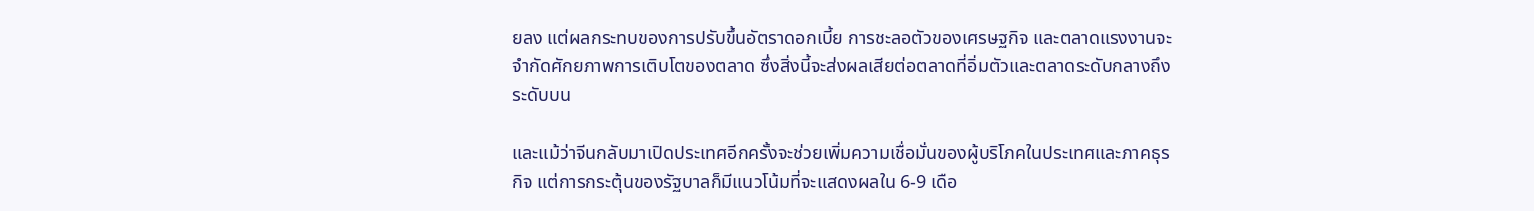ยลง แต่ผลกระทบของการปรับขึ้นอัตราดอกเบี้ย การชะลอตัวของเศรษฐกิจ และตลาดแรงงานจะจำกัดศักยภาพการเติบโตของตลาด ซึ่งสิ่งนี้จะส่งผลเสียต่อตลาดที่อิ่มตัวและตลาดระดับกลางถึงระดับบน

และแม้ว่าจีนกลับมาเปิดประเทศอีกครั้งจะช่วยเพิ่มความเชื่อมั่นของผู้บริโภคในประเทศและภาคธุรกิจ แต่การกระตุ้นของรัฐบาลก็มีแนวโน้มที่จะแสดงผลใน 6-9 เดือ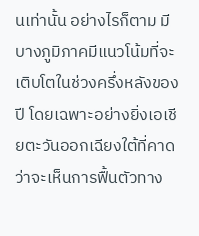นเท่านั้น อย่างไรก็ตาม มีบางภูมิภาคมีแนวโน้มที่จะเติบโตในช่วงครึ่งหลังของปี โดยเฉพาะอย่างยิ่งเอเชียตะวันออกเฉียงใต้ที่คาดว่าจะเห็นการฟื้นตัวทาง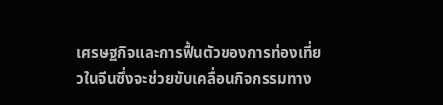เศรษฐกิจและการฟื้นตัวของการท่องเที่ยวในจีนซึ่งจะช่วยขับเคลื่อนกิจกรรมทาง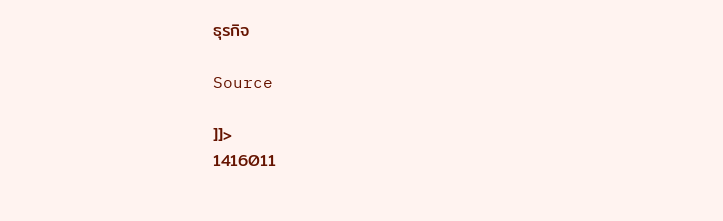ธุรกิจ

Source

]]>
1416011